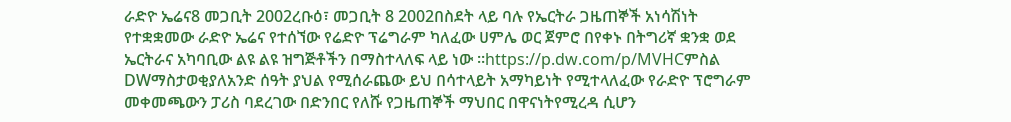ራድዮ ኤሬና8 መጋቢት 2002ረቡዕ፣ መጋቢት 8 2002በስደት ላይ ባሉ የኤርትራ ጋዜጠኞች አነሳሽነት የተቋቋመው ራድዮ ኤሬና የተሰኘው የሬድዮ ፕሬግራም ካለፈው ሀምሌ ወር ጀምሮ በየቀኑ በትግሪኛ ቋንቋ ወደ ኤርትራና አካባቢው ልዩ ልዩ ዝግጅቶችን በማስተላለፍ ላይ ነው ።https://p.dw.com/p/MVHCምስል DWማስታወቂያለአንድ ሰዓት ያህል የሚሰራጨው ይህ በሳተላይት አማካይነት የሚተላለፈው የራድዮ ፕሮግራም መቀመጫውን ፓሪስ ባደረገው በድንበር የለሹ የጋዜጠኞች ማህበር በዋናነትየሚረዳ ሲሆን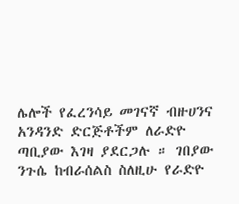ሌሎች የፈረንሳይ መገናኛ ብዙሀንና አንዳንድ ድርጅቶችም ለራድዮ ጣቢያው እገዛ ያደርጋሉ ። ገበያው ንጉሴ ከብራሰልስ ስለዚሁ የራድዮ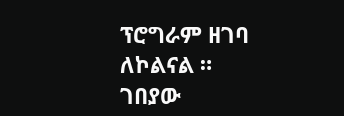ፕሮግራም ዘገባ ለኮልናል ። ገበያው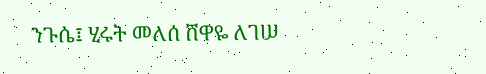ንጉሴ፤ ሂሩት መለሰ ሸዋዬ ለገሠ